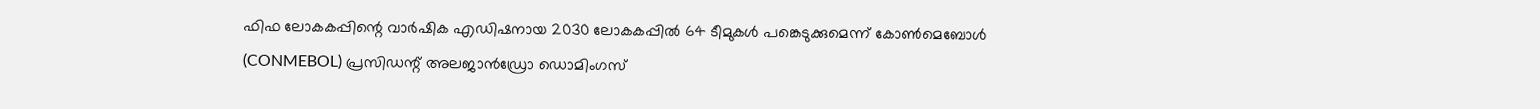ഫിഫ ലോകകപ്പിന്റെ വാർഷിക എഡിഷനായ 2030 ലോകകപ്പിൽ 64 ടീമുകൾ പങ്കെടുക്കുമെന്ന് കോൺമെബോൾ (CONMEBOL) പ്രസിഡന്റ് അലജാൻഡ്രോ ഡൊമിംഗസ്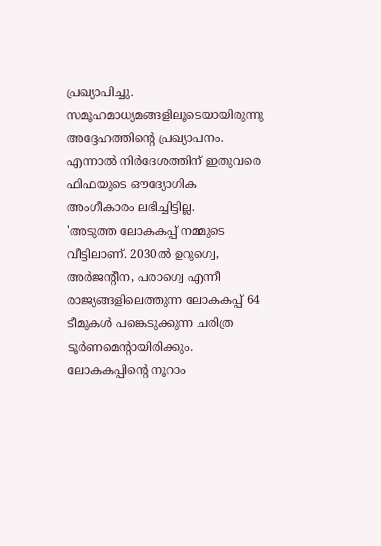പ്രഖ്യാപിച്ചു. സമൂഹമാധ്യമങ്ങളിലൂടെയായിരുന്നു അദ്ദേഹത്തിന്റെ പ്രഖ്യാപനം. എന്നാൽ നിർദേശത്തിന് ഇതുവരെ ഫിഫയുടെ ഔദ്യോഗിക അംഗീകാരം ലഭിച്ചിട്ടില്ല.
'അടുത്ത ലോകകപ്പ് നമ്മുടെ വീട്ടിലാണ്. 2030ൽ ഉറുഗ്വെ, അർജന്റീന, പരാഗ്വെ എന്നീ രാജ്യങ്ങളിലെത്തുന്ന ലോകകപ്പ് 64 ടീമുകൾ പങ്കെടുക്കുന്ന ചരിത്ര ടൂർണമെന്റായിരിക്കും. ലോകകപ്പിന്റെ നൂറാം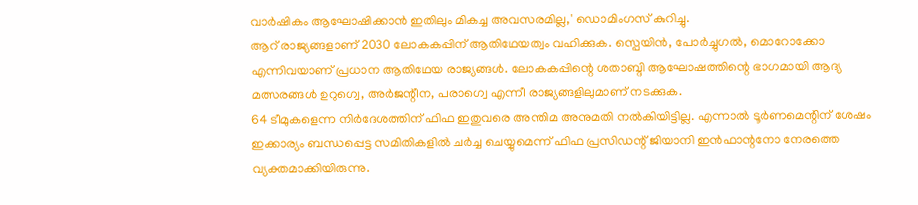വാർഷികം ആഘോഷിക്കാൻ ഇതിലും മികച്ച അവസരമില്ല,' ഡൊമിംഗസ് കുറിച്ചു.
ആറ് രാജ്യങ്ങളാണ് 2030 ലോകകപ്പിന് ആതിഥേയത്വം വഹിക്കുക. സ്പെയിൻ, പോർച്ചുഗൽ, മൊറോക്കോ എന്നിവയാണ് പ്രധാന ആതിഥേയ രാജ്യങ്ങൾ. ലോകകപ്പിന്റെ ശതാബ്ദി ആഘോഷത്തിന്റെ ഭാഗമായി ആദ്യ മത്സരങ്ങൾ ഉറുഗ്വെ, അർജന്റീന, പരാഗ്വെ എന്നീ രാജ്യങ്ങളിലുമാണ് നടക്കുക.
64 ടീമുകളെന്ന നിർദേശത്തിന് ഫിഫ ഇതുവരെ അന്തിമ അനുമതി നൽകിയിട്ടില്ല. എന്നാൽ ടൂർണമെന്റിന് ശേഷം ഇക്കാര്യം ബന്ധപ്പെട്ട സമിതികളിൽ ചർച്ച ചെയ്യുമെന്ന് ഫിഫ പ്രസിഡന്റ് ജിയാനി ഇൻഫാന്റനോ നേരത്തെ വ്യക്തമാക്കിയിരുന്നു.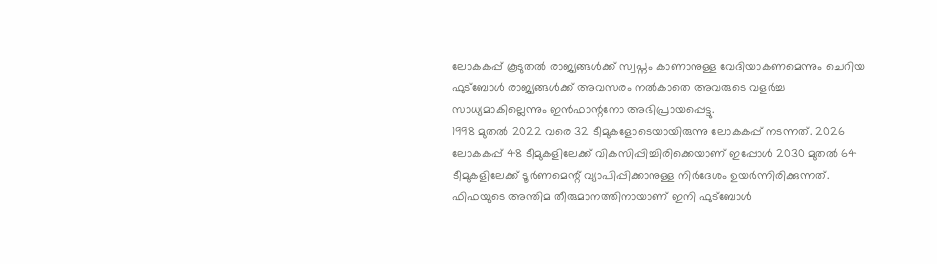ലോകകപ്പ് കൂടുതൽ രാജ്യങ്ങൾക്ക് സ്വപ്നം കാണാനുള്ള വേദിയാകണമെന്നും ചെറിയ ഫുട്ബോൾ രാജ്യങ്ങൾക്ക് അവസരം നൽകാതെ അവരുടെ വളർച്ച സാധ്യമാകില്ലെന്നും ഇൻഫാന്റനോ അഭിപ്രായപ്പെട്ടു.
1998 മുതൽ 2022 വരെ 32 ടീമുകളോടെയായിരുന്നു ലോകകപ്പ് നടന്നത്. 2026 ലോകകപ്പ് 48 ടീമുകളിലേക്ക് വികസിപ്പിച്ചിരിക്കെയാണ് ഇപ്പോൾ 2030 മുതൽ 64 ടീമുകളിലേക്ക് ടൂർണമെന്റ് വ്യാപിപ്പിക്കാനുള്ള നിർദേശം ഉയർന്നിരിക്കുന്നത്. ഫിഫയുടെ അന്തിമ തീരുമാനത്തിനായാണ് ഇനി ഫുട്ബോൾ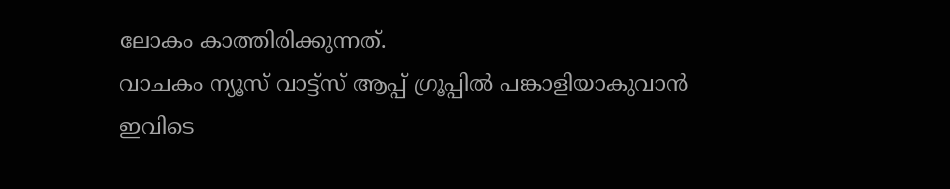ലോകം കാത്തിരിക്കുന്നത്.
വാചകം ന്യൂസ് വാട്ട്സ് ആപ്പ് ഗ്രൂപ്പിൽ പങ്കാളിയാകുവാൻ
ഇവിടെ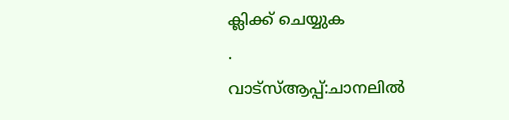ക്ലിക്ക് ചെയ്യുക
.
വാട്സ്ആപ്പ്:ചാനലിൽ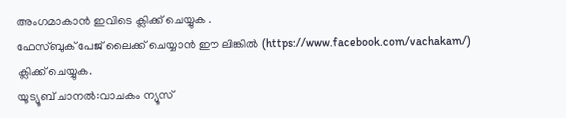അംഗമാകാൻ ഇവിടെ ക്ലിക്ക് ചെയ്യുക .
ഫേസ്ബുക് പേജ് ലൈക്ക് ചെയ്യാൻ ഈ ലിങ്കിൽ (https://www.facebook.com/vachakam/) ക്ലിക്ക് ചെയ്യുക.
യൂട്യൂബ് ചാനൽ:വാചകം ന്യൂസ്